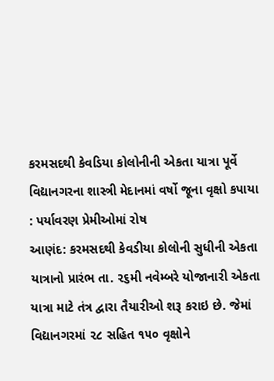કરમસદથી કેવડિયા કોલોનીની એકતા યાત્રા પૂર્વે
વિદ્યાનગરના શાસ્ત્રી મેદાનમાં વર્ષો જૂના વૃક્ષો કપાયા : પર્યાવરણ પ્રેમીઓમાં રોષ
આણંદ: કરમસદથી કેવડીયા કોલોની સુધીની એકતા યાત્રાનો પ્રારંભ તા. ૨૬મી નવેમ્બરે યોજાનારી એકતા યાત્રા માટે તંત્ર દ્વારા તૈયારીઓ શરૂ કરાઇ છે. જેમાં વિદ્યાનગરમાં ૨૮ સહિત ૧૫૦ વૃક્ષોને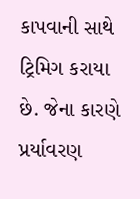કાપવાની સાથે ટ્રિમિગ કરાયા છે. જેના કારણે પ્રર્યાવરણ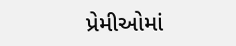પ્રેમીઓમાં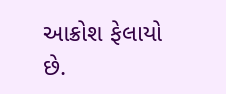આક્રોશ ફેલાયો છે.